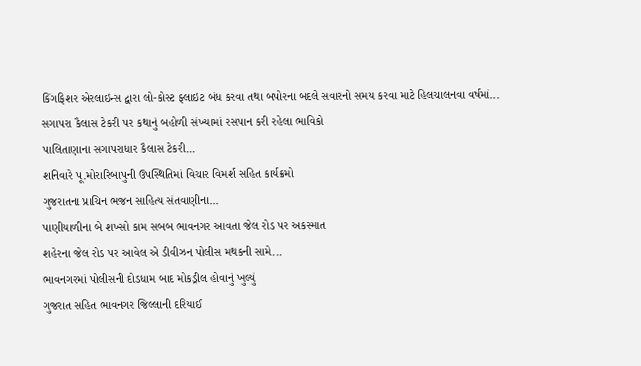કિંગફિશર એરલાઇન્સ દ્વારા લો-કોસ્ટ ફ્લાઇટ બંધ કરવા તથા બપોરના બદલે સવારનો સમય કરવા માટે હિલચાલનવા વર્ષમાં...
સગાપરા કૈલાસ ટેકરી પર કથાનું બહોળી સંખ્યામાં રસપાન કરી રહેલા ભાવિકો
પાલિતાણાના સગાપરાધાર કૈલાસ ટેકરી...
શનિવારે પૂ.મોરારિબાપુની ઉપસ્થિતિમાં વિચાર વિમર્શ સહિત કાર્યક્રમો
ગુજરાતના પ્રાચિન ભજન સાહિત્ય સંતવાણીના...
પાણીયાળીના બે શખ્સો કામ સબબ ભાવનગર આવતા જેલ રોડ પર અકસ્માત
શહેરના જેલ રોડ પર આવેલ એ ડીવીઝન પોલીસ મથકની સામે...
ભાવનગરમાં પોલીસની દોડધામ બાદ મોકડ્રીલ હોવાનું ખુલ્યું
ગુજરાત સહિત ભાવનગર જિલ્લાની દરિયાઈ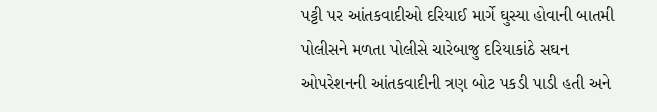પટ્ટી પર આંતકવાદીઓ દરિયાઈ માર્ગે ઘુસ્યા હોવાની બાતમી પોલીસને મળતા પોલીસે ચારેબાજુ દરિયાકાંઠે સઘન ઓપરેશનની આંતકવાદીની ત્રણ બોટ પકડી પાડી હતી અને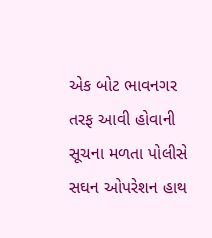એક બોટ ભાવનગર તરફ આવી હોવાની સૂચના મળતા પોલીસે સઘન ઓપરેશન હાથ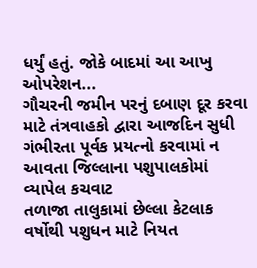ધર્યું હતું. જોકે બાદમાં આ આખુ ઓપરેશન...
ગૌચરની જમીન પરનું દબાણ દૂર કરવા માટે તંત્રવાહકો દ્વારા આજદિન સુધી ગંભીરતા પૂર્વક પ્રયત્નો કરવામાં ન આવતા જિલ્લાના પશુપાલકોમાં વ્યાપેલ કચવાટ
તળાજા તાલુકામાં છેલ્લા કેટલાક વર્ષોથી પશુધન માટે નિયત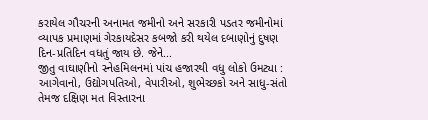કરાયેલ ગૌચરની અનામત જમીનો અને સરકારી પડતર જમીનોમાં વ્યાપક પ્રમાણમાં ગેરકાયદેસર કબજો કરી થયેલ દબાણોનું દુષણ દિન-પ્રતિદિન વધતું જાય છે. જેને...
જીતુ વાઘાણીનો સ્નેહમિલનમાં પાંચ હજારથી વધુ લોકો ઉમટ્યા : આગેવાનો, ઉદ્યોગપતિઓ, વેપારીઓ, શુભેચ્છકો અને સાધુ-સંતો તેમજ દક્ષિણ મત વિસ્તારના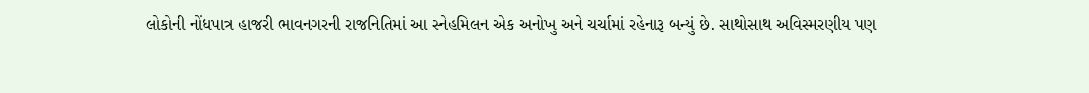લોકોની નોંધપાત્ર હાજરી ભાવનગરની રાજનિતિમાં આ સ્નેહમિલન એક અનોખુ અને ચર્ચામાં રહેનારૂ બન્યું છે. સાથોસાથ અવિસ્મરણીય પણ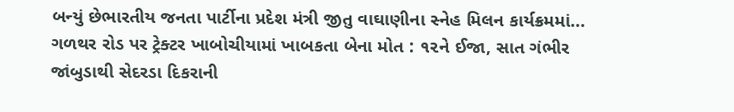બન્યું છેભારતીય જનતા પાર્ટીના પ્રદેશ મંત્રી જીતુ વાઘાણીના સ્નેહ મિલન કાર્યક્રમમાં...
ગળથર રોડ પર ટ્રેક્ટર ખાબોચીયામાં ખાબકતા બેના મોત : ૧૨ને ઈજા, સાત ગંભીર
જાંબુડાથી સેદરડા દિકરાની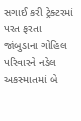સગાઈ કરી ટ્રેક્ટરમાં પરત ફરતા જાંબુડાના ગોહિલ પરિવારને નડેલ અકસ્માતમાં બે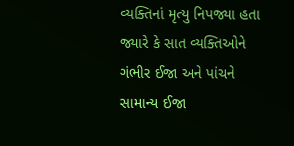વ્યક્તિનાં મૃત્યુ નિપજ્યા હતા જ્યારે કે સાત વ્યક્તિઓને ગંભીર ઈજા અને પાંચને સામાન્ય ઈજા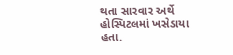થતા સારવાર અર્થે હોસ્પિટલમાં ખસેડાયા હતા.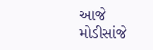આજે મોડીસાંજે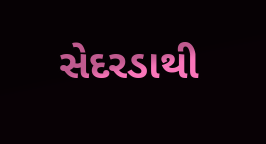સેદરડાથી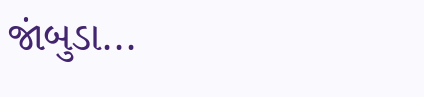જાંબુડા...